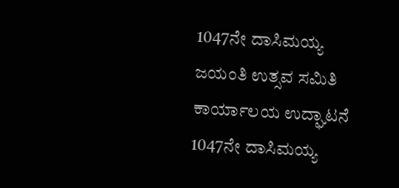1047ನೇ ದಾಸಿಮಯ್ಯ ಜಯಂತಿ ಉತ್ಸವ ಸಮಿತಿ ಕಾರ್ಯಾಲಯ ಉದ್ಘಾಟನೆ
1047ನೇ ದಾಸಿಮಯ್ಯ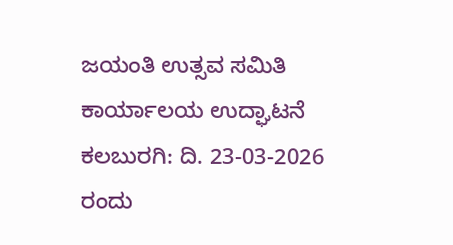ಜಯಂತಿ ಉತ್ಸವ ಸಮಿತಿ ಕಾರ್ಯಾಲಯ ಉದ್ಘಾಟನೆ
ಕಲಬುರಗಿ: ದಿ. 23-03-2026 ರಂದು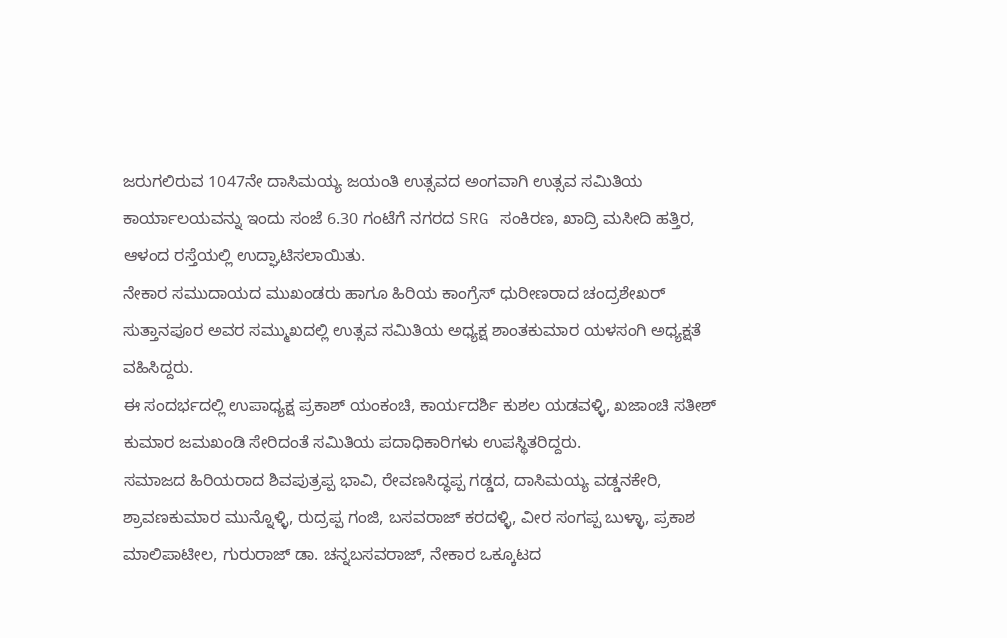ಜರುಗಲಿರುವ 1047ನೇ ದಾಸಿಮಯ್ಯ ಜಯಂತಿ ಉತ್ಸವದ ಅಂಗವಾಗಿ ಉತ್ಸವ ಸಮಿತಿಯ ಕಾರ್ಯಾಲಯವನ್ನು ಇಂದು ಸಂಜೆ 6.30 ಗಂಟೆಗೆ ನಗರದ SRG ಸಂಕಿರಣ, ಖಾದ್ರಿ ಮಸೀದಿ ಹತ್ತಿರ, ಆಳಂದ ರಸ್ತೆಯಲ್ಲಿ ಉದ್ಘಾಟಿಸಲಾಯಿತು.
ನೇಕಾರ ಸಮುದಾಯದ ಮುಖಂಡರು ಹಾಗೂ ಹಿರಿಯ ಕಾಂಗ್ರೆಸ್ ಧುರೀಣರಾದ ಚಂದ್ರಶೇಖರ್ ಸುತ್ತಾನಪೂರ ಅವರ ಸಮ್ಮುಖದಲ್ಲಿ ಉತ್ಸವ ಸಮಿತಿಯ ಅಧ್ಯಕ್ಷ ಶಾಂತಕುಮಾರ ಯಳಸಂಗಿ ಅಧ್ಯಕ್ಷತೆ ವಹಿಸಿದ್ದರು.
ಈ ಸಂದರ್ಭದಲ್ಲಿ ಉಪಾಧ್ಯಕ್ಷ ಪ್ರಕಾಶ್ ಯಂಕಂಚಿ, ಕಾರ್ಯದರ್ಶಿ ಕುಶಲ ಯಡವಳ್ಳಿ, ಖಜಾಂಚಿ ಸತೀಶ್ ಕುಮಾರ ಜಮಖಂಡಿ ಸೇರಿದಂತೆ ಸಮಿತಿಯ ಪದಾಧಿಕಾರಿಗಳು ಉಪಸ್ಥಿತರಿದ್ದರು.
ಸಮಾಜದ ಹಿರಿಯರಾದ ಶಿವಪುತ್ರಪ್ಪ ಭಾವಿ, ರೇವಣಸಿದ್ಧಪ್ಪ ಗಡ್ಡದ, ದಾಸಿಮಯ್ಯ ವಡ್ಡನಕೇರಿ, ಶ್ರಾವಣಕುಮಾರ ಮುನ್ನೊಳ್ಳಿ, ರುದ್ರಪ್ಪ ಗಂಜಿ, ಬಸವರಾಜ್ ಕರದಳ್ಳಿ, ವೀರ ಸಂಗಪ್ಪ ಬುಳ್ಳಾ, ಪ್ರಕಾಶ ಮಾಲಿಪಾಟೀಲ, ಗುರುರಾಜ್ ಡಾ. ಚನ್ನಬಸವರಾಜ್, ನೇಕಾರ ಒಕ್ಕೂಟದ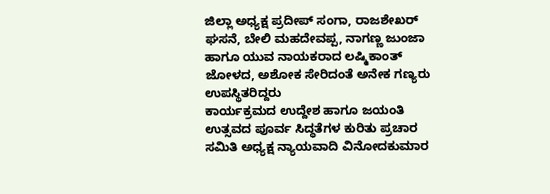ಜಿಲ್ಲಾ ಅಧ್ಯಕ್ಷ ಪ್ರದೀಪ್ ಸಂಗಾ, ರಾಜಶೇಖರ್ ಘಸನೆ, ಬೇಲಿ ಮಹದೇವಪ್ಪ, ನಾಗಣ್ಣ ಜುಂಜಾ ಹಾಗೂ ಯುವ ನಾಯಕರಾದ ಲಷ್ಮಿಕಾಂತ್ ಜೋಳದ, ಅಶೋಕ ಸೇರಿದಂತೆ ಅನೇಕ ಗಣ್ಯರು ಉಪಸ್ಥಿತರಿದ್ದರು
ಕಾರ್ಯಕ್ರಮದ ಉದ್ದೇಶ ಹಾಗೂ ಜಯಂತಿ ಉತ್ಸವದ ಪೂರ್ವ ಸಿದ್ಧತೆಗಳ ಕುರಿತು ಪ್ರಚಾರ ಸಮಿತಿ ಅಧ್ಯಕ್ಷ ನ್ಯಾಯವಾದಿ ವಿನೋದಕುಮಾರ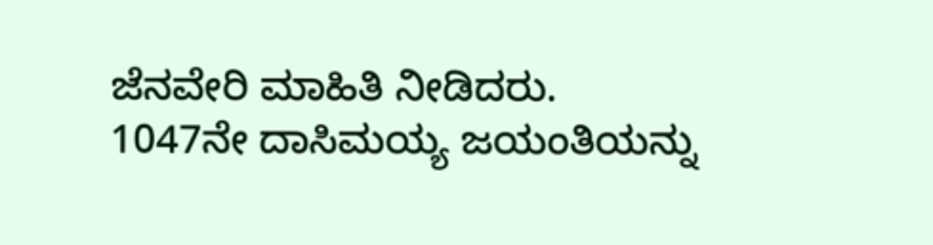ಜೆನವೇರಿ ಮಾಹಿತಿ ನೀಡಿದರು. 1047ನೇ ದಾಸಿಮಯ್ಯ ಜಯಂತಿಯನ್ನು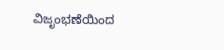ವಿಜೃಂಭಣೆಯಿಂದ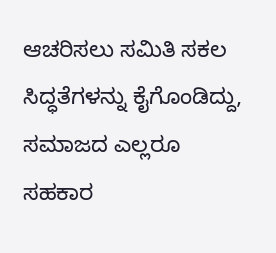ಆಚರಿಸಲು ಸಮಿತಿ ಸಕಲ ಸಿದ್ಧತೆಗಳನ್ನು ಕೈಗೊಂಡಿದ್ದು, ಸಮಾಜದ ಎಲ್ಲರೂ ಸಹಕಾರ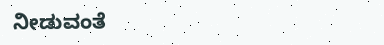ನೀಡುವಂತೆ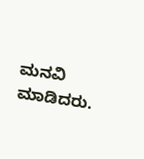ಮನವಿ ಮಾಡಿದರು.